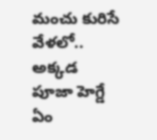మంచు కురిసే వేళలో.. అక్కడ పూజా హెగ్డే ఏం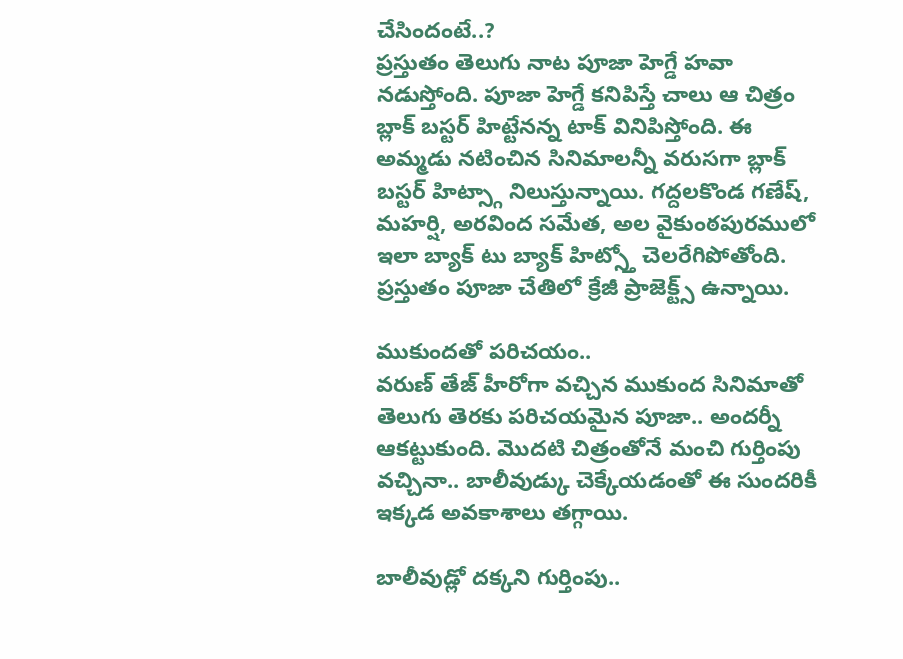చేసిందంటే..?
ప్రస్తుతం తెలుగు నాట పూజా హెగ్డే హవా నడుస్తోంది. పూజా హెగ్డే కనిపిస్తే చాలు ఆ చిత్రం బ్లాక్ బస్టర్ హిట్టేనన్న టాక్ వినిపిస్తోంది. ఈ అమ్మడు నటించిన సినిమాలన్నీ వరుసగా బ్లాక్ బస్టర్ హిట్స్గా నిలుస్తున్నాయి. గద్దలకొండ గణేష్, మహర్షి, అరవింద సమేత, అల వైకుంఠపురములో ఇలా బ్యాక్ టు బ్యాక్ హిట్స్తో చెలరేగిపోతోంది. ప్రస్తుతం పూజా చేతిలో క్రేజీ ప్రాజెక్ట్స్ ఉన్నాయి.

ముకుందతో పరిచయం..
వరుణ్ తేజ్ హీరోగా వచ్చిన ముకుంద సినిమాతో తెలుగు తెరకు పరిచయమైన పూజా.. అందర్నీ ఆకట్టుకుంది. మొదటి చిత్రంతోనే మంచి గుర్తింపు వచ్చినా.. బాలీవుడ్కు చెక్కేయడంతో ఈ సుందరికీ ఇక్కడ అవకాశాలు తగ్గాయి.

బాలీవుడ్లో దక్కని గుర్తింపు..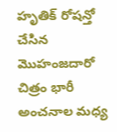హృతిక్ రోషన్తో చేసిన మొహంజదారో చిత్రం భారీ అంచనాల మధ్య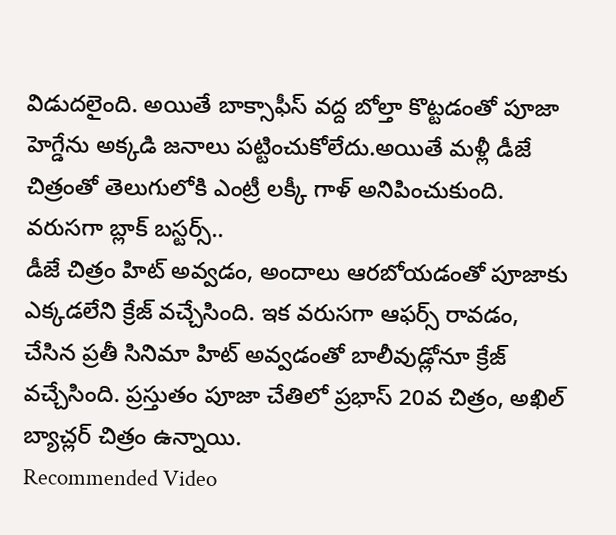విడుదలైంది. అయితే బాక్సాఫీస్ వద్ద బోల్తా కొట్టడంతో పూజా హెగ్డేను అక్కడి జనాలు పట్టించుకోలేదు.అయితే మళ్లీ డీజే చిత్రంతో తెలుగులోకి ఎంట్రీ లక్కీ గాళ్ అనిపించుకుంది.
వరుసగా బ్లాక్ బస్టర్స్..
డీజే చిత్రం హిట్ అవ్వడం, అందాలు ఆరబోయడంతో పూజాకు ఎక్కడలేని క్రేజ్ వచ్చేసింది. ఇక వరుసగా ఆఫర్స్ రావడం, చేసిన ప్రతీ సినిమా హిట్ అవ్వడంతో బాలీవుడ్లోనూ క్రేజ్ వచ్చేసింది. ప్రస్తుతం పూజా చేతిలో ప్రభాస్ 20వ చిత్రం, అఖిల్ బ్యాచ్లర్ చిత్రం ఉన్నాయి.
Recommended Video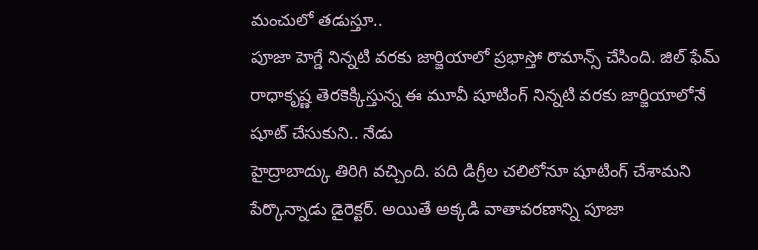మంచులో తడుస్తూ..
పూజా హెగ్డే నిన్నటి వరకు జార్జియాలో ప్రభాస్తో రొమాన్స్ చేసింది. జిల్ ఫేమ్ రాధాకృష్ణ తెరకెక్కిస్తున్న ఈ మూవీ షూటింగ్ నిన్నటి వరకు జార్జియాలోనే షూట్ చేసుకుని.. నేడు
హైద్రాబాద్కు తిరిగి వచ్చింది. పది డిగ్రీల చలిలోనూ షూటింగ్ చేశామని పేర్కొన్నాడు డైరెక్టర్. అయితే అక్కడి వాతావరణాన్ని పూజా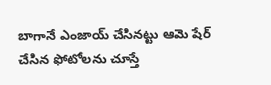బాగానే ఎంజాయ్ చేసినట్టు ఆమె షేర్ చేసిన ఫోటోలను చూస్తే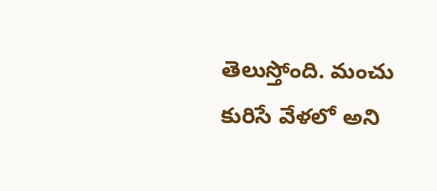తెలుస్తోంది. మంచు కురిసే వేళలో అని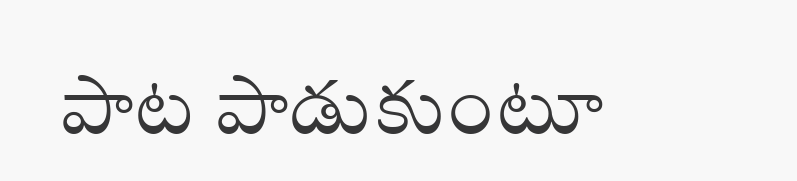పాట పాడుకుంటూ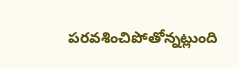పరవశించిపోతోన్నట్లుంది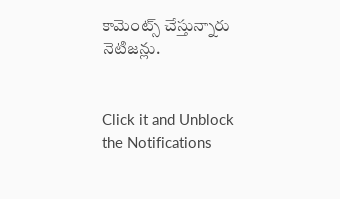కామెంట్స్ చేస్తున్నారు నెటిజన్లు.


Click it and Unblock the Notifications